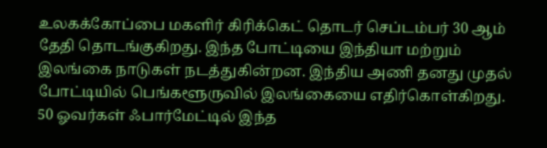உலகக்கோப்பை மகளிர் கிரிக்கெட் தொடர் செப்டம்பர் 30 ஆம் தேதி தொடங்குகிறது. இந்த போட்டியை இந்தியா மற்றும் இலங்கை நாடுகள் நடத்துகின்றன. இந்திய அணி தனது முதல் போட்டியில் பெங்களூருவில் இலங்கையை எதிர்கொள்கிறது.
50 ஓவர்கள் ஃபார்மேட்டில் இந்த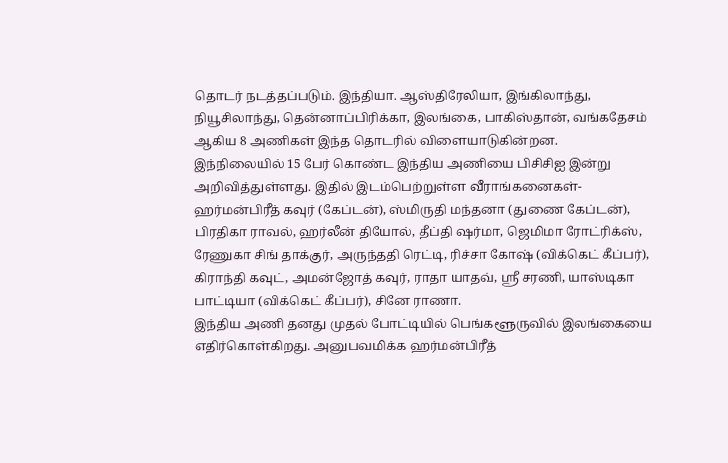தொடர் நடத்தப்படும். இந்தியா. ஆஸ்திரேலியா, இங்கிலாந்து, நியூசிலாந்து, தென்னாப்பிரிக்கா, இலங்கை, பாகிஸ்தான், வங்கதேசம் ஆகிய 8 அணிகள் இந்த தொடரில் விளையாடுகின்றன.
இந்நிலையில் 15 பேர் கொண்ட இந்திய அணியை பிசிசிஐ இன்று அறிவித்துள்ளது. இதில் இடம்பெற்றுள்ள வீராங்கனைகள்-
ஹர்மன்பிரீத் கவுர் (கேப்டன்), ஸ்மிருதி மந்தனா (துணை கேப்டன்), பிரதிகா ராவல், ஹர்லீன் தியோல், தீப்தி ஷர்மா, ஜெமிமா ரோட்ரிக்ஸ், ரேணுகா சிங் தாக்குர், அருந்ததி ரெட்டி, ரிச்சா கோஷ் (விக்கெட் கீப்பர்), கிராந்தி கவுட், அமன்ஜோத் கவுர், ராதா யாதவ், ஸ்ரீ சரணி, யாஸ்டிகா பாட்டியா (விக்கெட் கீப்பர்), சினே ராணா.
இந்திய அணி தனது முதல் போட்டியில் பெங்களூருவில் இலங்கையை எதிர்கொள்கிறது. அனுபவமிக்க ஹர்மன்பிரீத்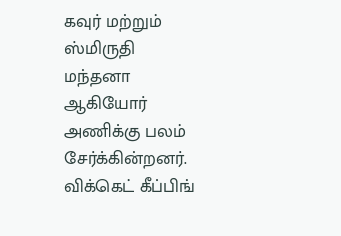கவுர் மற்றும் ஸ்மிருதி மந்தனா ஆகியோர் அணிக்கு பலம் சேர்க்கின்றனர்.
விக்கெட் கீப்பிங்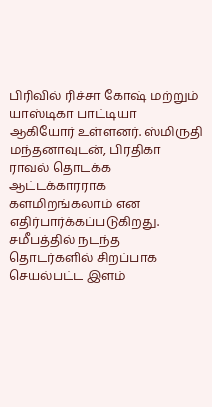பிரிவில் ரிச்சா கோஷ் மற்றும் யாஸ்டிகா பாட்டியா ஆகியோர் உள்ளனர். ஸ்மிருதி மந்தனாவுடன், பிரதிகா ராவல் தொடக்க ஆட்டக்காரராக களமிறங்கலாம் என எதிர்பார்க்கப்படுகிறது. சமீபத்தில் நடந்த தொடர்களில் சிறப்பாக செயல்பட்ட இளம்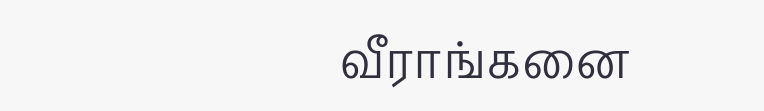வீராங்கனை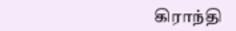கிராந்தி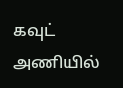கவுட் அணியில்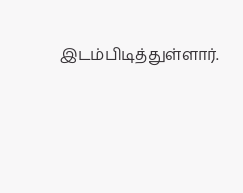இடம்பிடித்துள்ளார்.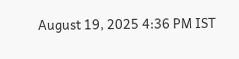August 19, 2025 4:36 PM IST